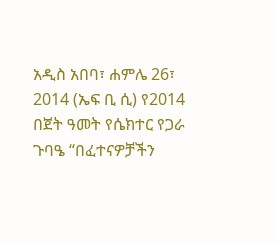አዲስ አበባ፣ ሐምሌ 26፣ 2014 (ኤፍ ቢ ሲ) የ2014 በጀት ዓመት የሴክተር የጋራ ጉባዔ “በፈተናዎቻችን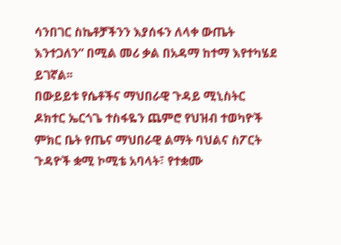ሳንበገር ስኬቶቻችንን እያሰፋን ለላቀ ውጤት እንተጋለን” በሚል መሪ ቃል በአዳማ ከተማ እየተካሄደ ይገኛል፡፡
በውይይቱ የሴቶችና ማህበራዊ ጉዳይ ሚኒስትር ዶክተር ኤርጎጌ ተስፋዬን ጨምሮ የህዝብ ተወካዮች ምክር ቤት የጤና ማህበራዊ ልማት ባህልና ስፖርት ጉዳዮች ቋሚ ኮሚቴ አባላት፣ የተቋሙ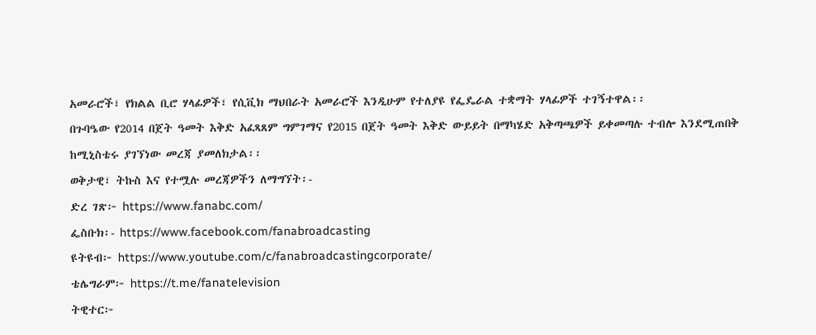አመራሮች፣ የክልል ቢሮ ሃላፊዎች፣ የሲቪክ ማህበራት አመራሮች እንዲሁም የተለያዩ የፌዴራል ተቋማት ሃላፊዎች ተገኝተዋል፡፡
በጉባዔው የ2014 በጀት ዓመት እቅድ አፈጻጸም ግምገማና የ2015 በጀት ዓመት እቅድ ውይይት በማካሄድ አቅጣጫዎች ይቀመጣሉ ተብሎ እንደሚጠበቅ ከሚኒስቴሩ ያገኘነው መረጃ ያመለክታል፡፡
ወቅታዊ፣ ትኩስ እና የተሟሉ መረጃዎችን ለማግኘት፡-
ድረ ገጽ፦ https://www.fanabc.com/
ፌስቡክ፡- https://www.facebook.com/fanabroadcasting
ዩትዩብ፦ https://www.youtube.com/c/fanabroadcastingcorporate/
ቴሌግራም፦ https://t.me/fanatelevision
ትዊተር፦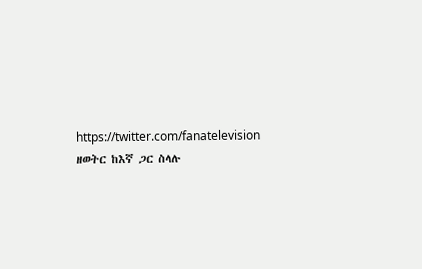https://twitter.com/fanatelevision
ዘወትር ከእኛ ጋር ስላሉ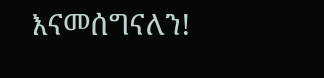እናመሰግናለን!